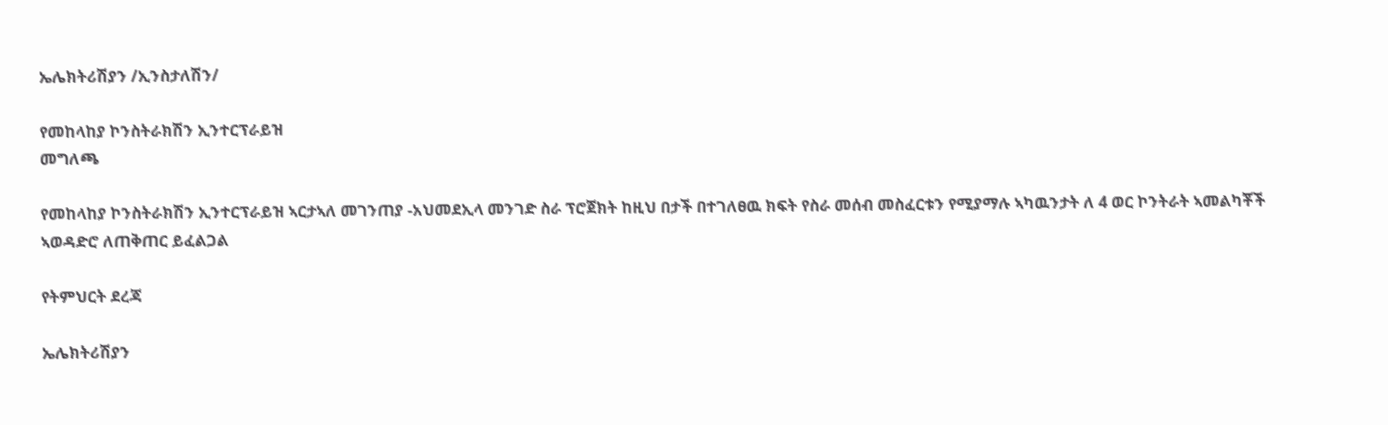ኤሌክትሪሽያን /ኢንስታለሽን/

የመከላከያ ኮንስትራክሽን ኢንተርፕራይዝ
መግለጫ

የመከላከያ ኮንስትራክሽን ኢንተርፕራይዝ ኣርታኣለ መገንጠያ -አህመደኢላ መንገድ ስራ ፕሮጀክት ከዚህ በታች በተገለፀዉ ክፍት የስራ መሰብ መስፈርቱን የሚያማሉ ኣካዉንታት ለ 4 ወር ኮንትራት ኣመልካቾች ኣወዳድሮ ለጠቅጠር ይፈልጋል

የትምህርት ደረጃ

ኤሌክትሪሽያን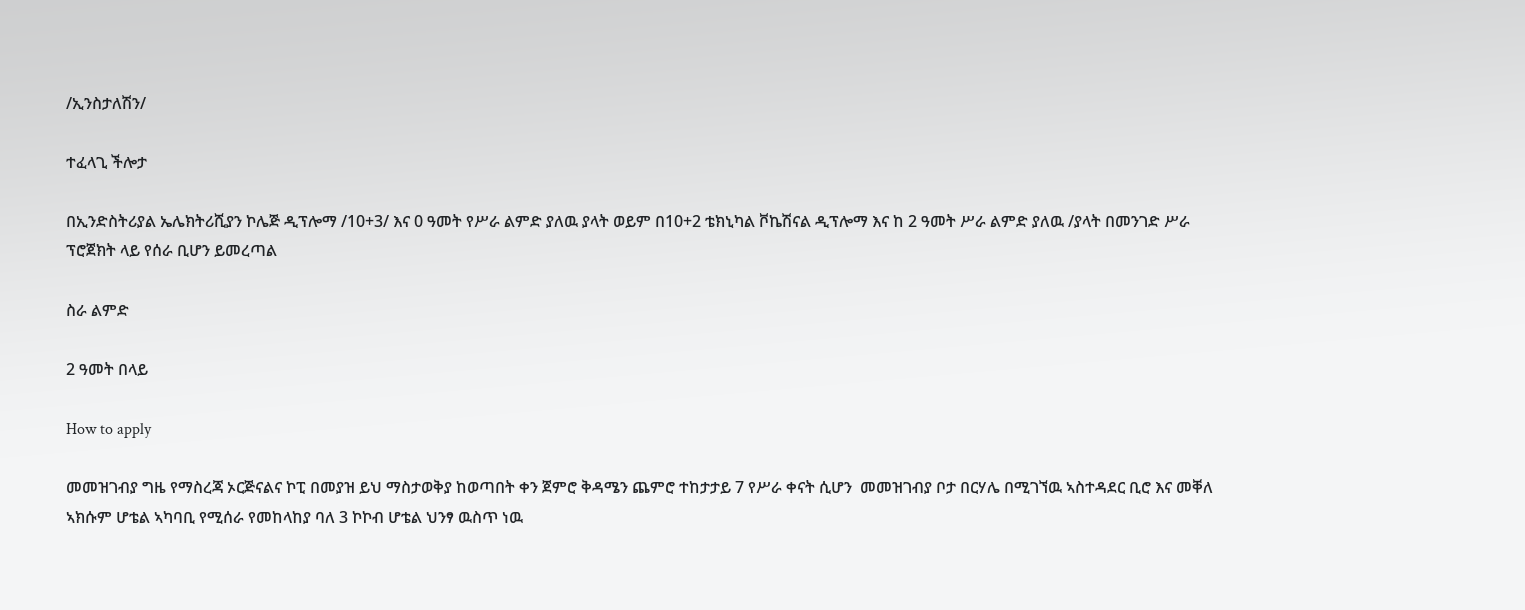/ኢንስታለሽን/

ተፈላጊ ችሎታ

በኢንድስትሪያል ኤሌክትሪሺያን ኮሌጅ ዲፕሎማ /10+3/ እና 0 ዓመት የሥራ ልምድ ያለዉ ያላት ወይም በ10+2 ቴክኒካል ቮኬሽናል ዲፕሎማ እና ከ 2 ዓመት ሥራ ልምድ ያለዉ /ያላት በመንገድ ሥራ ፕሮጀክት ላይ የሰራ ቢሆን ይመረጣል

ስራ ልምድ

2 ዓመት በላይ

How to apply

መመዝገብያ ግዜ የማስረጃ ኦርጅናልና ኮፒ በመያዝ ይህ ማስታወቅያ ከወጣበት ቀን ጀምሮ ቅዳሜን ጨምሮ ተከታታይ 7 የሥራ ቀናት ሲሆን  መመዝገብያ ቦታ በርሃሌ በሚገኘዉ ኣስተዳደር ቢሮ እና መቐለ ኣክሱም ሆቴል ኣካባቢ የሚሰራ የመከላከያ ባለ 3 ኮኮብ ሆቴል ህንፃ ዉስጥ ነዉ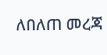ለበለጠ መረጃ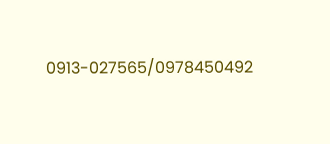0913-027565/0978450492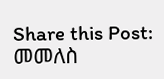Share this Post:
መመለስ